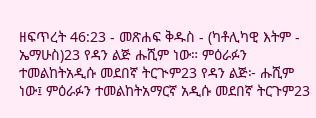ዘፍጥረት 46:23 - መጽሐፍ ቅዱስ - (ካቶሊካዊ እትም - ኤማሁስ)23 የዳን ልጅ ሑሺም ነው። ምዕራፉን ተመልከትአዲሱ መደበኛ ትርጒም23 የዳን ልጅ፦ ሑሺም ነው፤ ምዕራፉን ተመልከትአማርኛ አዲሱ መደበኛ ትርጉም23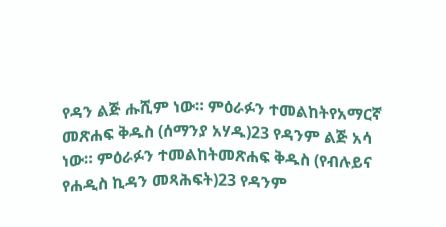የዳን ልጅ ሑሺም ነው። ምዕራፉን ተመልከትየአማርኛ መጽሐፍ ቅዱስ (ሰማንያ አሃዱ)23 የዳንም ልጅ አሳ ነው። ምዕራፉን ተመልከትመጽሐፍ ቅዱስ (የብሉይና የሐዲስ ኪዳን መጻሕፍት)23 የዳንም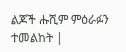ልጆች ሑሺም ምዕራፉን ተመልከት |